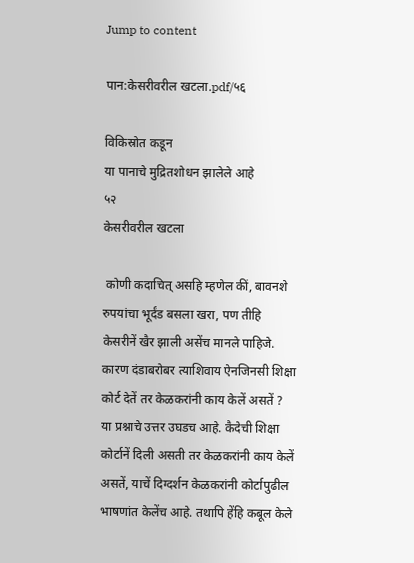Jump to content

पान:केसरीवरील खटला.pdf/५६

विकिस्रोत कडून
या पानाचे मुद्रितशोधन झालेले आहे
५२
केसरीवरील खटला

 कोणी कदाचित् असहि म्हणेल कीं, बावनशे रुपयांचा भूर्दंड बसला खरा, पण तीहि केसरीनें खैर झाली असेंच मानले पाहिजे. कारण दंडाबरोबर त्याशिवाय ऐनजिनसी शिक्षा कोर्ट देतें तर केळकरांनी काय केलें असतें ? या प्रश्नाचे उत्तर उघडच आहे. कैदेची शिक्षा कोर्टानें दिली असती तर केळकरांनी काय केलें असतें, याचें दिग्दर्शन केळकरांनी कोर्टापुढील भाषणांत केलेंच आहे. तथापि हेंहि कबूल केले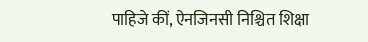पाहिजे कीं, ऐनजिनसी निश्चित शिक्षा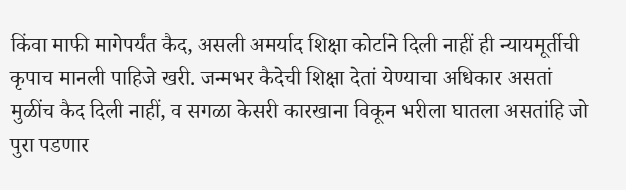किंवा माफी मागेपर्यंत कैद, असली अमर्याद शिक्षा कोर्टाने दिली नाहीं ही न्यायमूर्तीची कृपाच मानली पाहिजे खरी. जन्मभर कैदेची शिक्षा देतां येण्याचा अधिकार असतां मुळींच कैद दिली नाहीं, व सगळा केसरी कारखाना विकून भरीला घातला असतांहि जो पुरा पडणार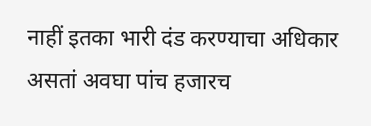नाहीं इतका भारी दंड करण्याचा अधिकार असतां अवघा पांच हजारच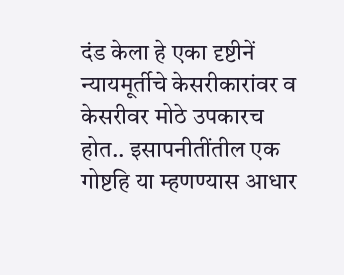दंड केला हे एका दृष्टीनें न्यायमूर्तीचे केसरीकारांवर व केसरीवर मोठे उपकारच होत.. इसापनीतींतील एक गोष्टहि या म्हणण्यास आधार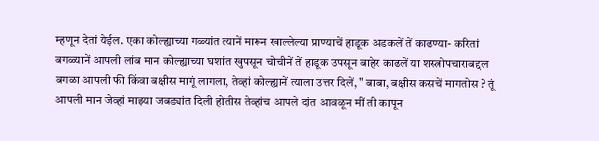म्हणून देतां येईल. एका कोल्ह्याच्या गळ्यांत त्यानें मारून खाल्लेल्या प्राण्याचें हाडूक अडकलें तें काढण्या- करितां बगळ्यानें आपली लांब मान कोल्ह्याच्या घशांत खुपसून चोचीनें तें हाडूक उपसून बाहेर काढलें या शस्त्रोपचाराबद्दल बगळा आपली फी किंवा बक्षीस मागूं लागला, तेव्हां कोल्ह्यानें त्याला उत्तर दिलें, " बाबा, बक्षीस कसचें मागतोस ? तूं आपली मान जेव्हां माझ्या जबड्यांत दिली होतीस तेव्हांच आपले दांत आवळून मीं ती कापून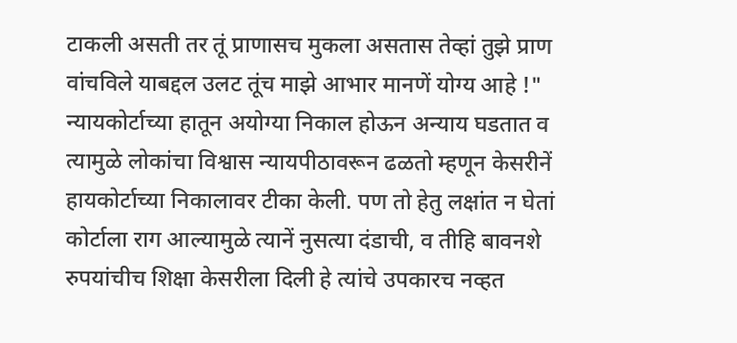टाकली असती तर तूं प्राणासच मुकला असतास तेव्हां तुझे प्राण वांचविले याबद्दल उलट तूंच माझे आभार मानणें योग्य आहे !" न्यायकोर्टाच्या हातून अयोग्या निकाल होऊन अन्याय घडतात व त्यामुळे लोकांचा विश्वास न्यायपीठावरून ढळतो म्हणून केसरीनें हायकोर्टाच्या निकालावर टीका केली. पण तो हेतु लक्षांत न घेतां कोर्टाला राग आल्यामुळे त्यानें नुसत्या दंडाची, व तीहि बावनशे रुपयांचीच शिक्षा केसरीला दिली हे त्यांचे उपकारच नव्हत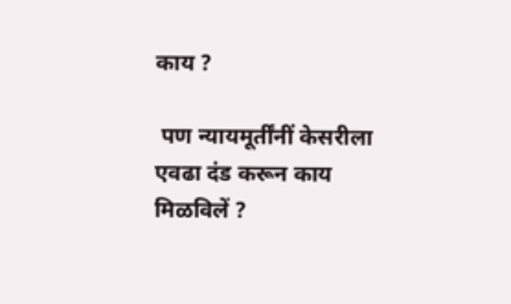काय ?

 पण न्यायमूर्तींनीं केसरीला एवढा दंड करून काय मिळविलें ?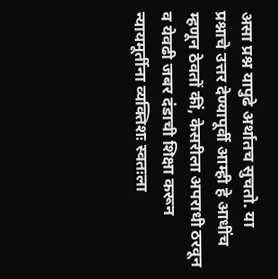असा प्रश्न यापुढे अर्थातच सुचतो. या प्रश्नाचे उत्तर देण्यापूर्वी आम्ही हे आधींच म्हणून ठेवतों कीं, केसरीला अपराधी ठरवून व येवढी जबर दंडाची शिक्षा करून न्यायमूर्तीना व्यक्तिशः स्वतःला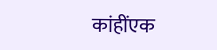कांहींएक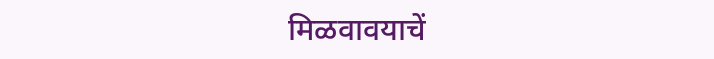मिळवावयाचें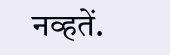नव्हतें.